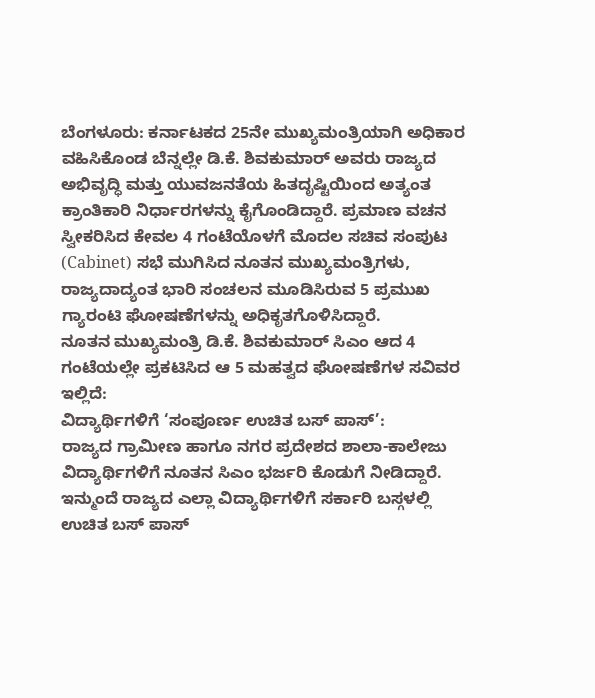ಬೆಂಗಳೂರು: ಕರ್ನಾಟಕದ 25ನೇ ಮುಖ್ಯಮಂತ್ರಿಯಾಗಿ ಅಧಿಕಾರ ವಹಿಸಿಕೊಂಡ ಬೆನ್ನಲ್ಲೇ ಡಿ.ಕೆ. ಶಿವಕುಮಾರ್ ಅವರು ರಾಜ್ಯದ ಅಭಿವೃದ್ಧಿ ಮತ್ತು ಯುವಜನತೆಯ ಹಿತದೃಷ್ಟಿಯಿಂದ ಅತ್ಯಂತ ಕ್ರಾಂತಿಕಾರಿ ನಿರ್ಧಾರಗಳನ್ನು ಕೈಗೊಂಡಿದ್ದಾರೆ. ಪ್ರಮಾಣ ವಚನ ಸ್ವೀಕರಿಸಿದ ಕೇವಲ 4 ಗಂಟೆಯೊಳಗೆ ಮೊದಲ ಸಚಿವ ಸಂಪುಟ (Cabinet) ಸಭೆ ಮುಗಿಸಿದ ನೂತನ ಮುಖ್ಯಮಂತ್ರಿಗಳು, ರಾಜ್ಯದಾದ್ಯಂತ ಭಾರಿ ಸಂಚಲನ ಮೂಡಿಸಿರುವ 5 ಪ್ರಮುಖ ಗ್ಯಾರಂಟಿ ಘೋಷಣೆಗಳನ್ನು ಅಧಿಕೃತಗೊಳಿಸಿದ್ದಾರೆ.
ನೂತನ ಮುಖ್ಯಮಂತ್ರಿ ಡಿ.ಕೆ. ಶಿವಕುಮಾರ್ ಸಿಎಂ ಆದ 4 ಗಂಟೆಯಲ್ಲೇ ಪ್ರಕಟಿಸಿದ ಆ 5 ಮಹತ್ವದ ಘೋಷಣೆಗಳ ಸವಿವರ ಇಲ್ಲಿದೆ:
ವಿದ್ಯಾರ್ಥಿಗಳಿಗೆ ‘ಸಂಪೂರ್ಣ ಉಚಿತ ಬಸ್ ಪಾಸ್’:
ರಾಜ್ಯದ ಗ್ರಾಮೀಣ ಹಾಗೂ ನಗರ ಪ್ರದೇಶದ ಶಾಲಾ-ಕಾಲೇಜು ವಿದ್ಯಾರ್ಥಿಗಳಿಗೆ ನೂತನ ಸಿಎಂ ಭರ್ಜರಿ ಕೊಡುಗೆ ನೀಡಿದ್ದಾರೆ. ಇನ್ಮುಂದೆ ರಾಜ್ಯದ ಎಲ್ಲಾ ವಿದ್ಯಾರ್ಥಿಗಳಿಗೆ ಸರ್ಕಾರಿ ಬಸ್ಗಳಲ್ಲಿ ಉಚಿತ ಬಸ್ ಪಾಸ್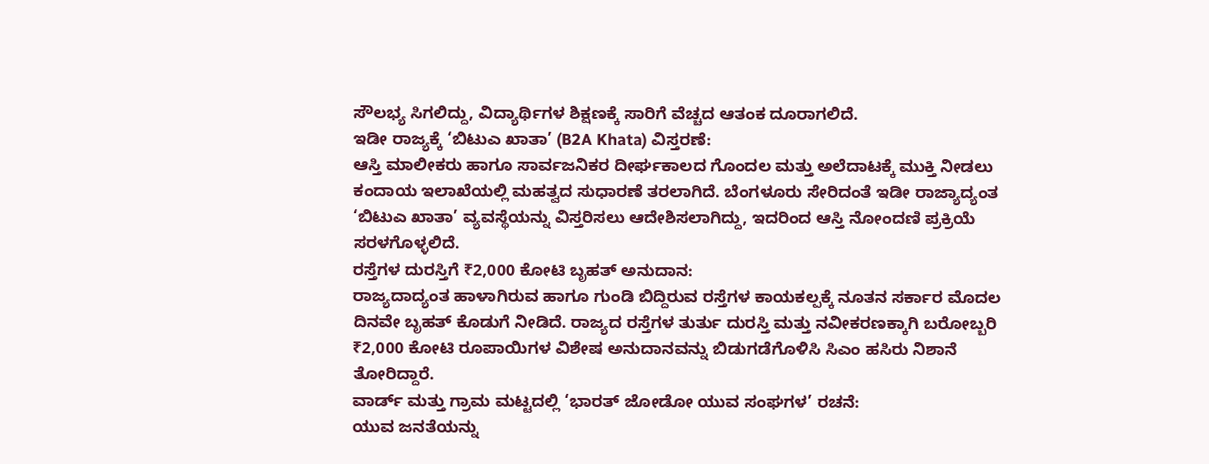ಸೌಲಭ್ಯ ಸಿಗಲಿದ್ದು, ವಿದ್ಯಾರ್ಥಿಗಳ ಶಿಕ್ಷಣಕ್ಕೆ ಸಾರಿಗೆ ವೆಚ್ಚದ ಆತಂಕ ದೂರಾಗಲಿದೆ.
ಇಡೀ ರಾಜ್ಯಕ್ಕೆ ‘ಬಿಟುಎ ಖಾತಾ’ (B2A Khata) ವಿಸ್ತರಣೆ:
ಆಸ್ತಿ ಮಾಲೀಕರು ಹಾಗೂ ಸಾರ್ವಜನಿಕರ ದೀರ್ಘಕಾಲದ ಗೊಂದಲ ಮತ್ತು ಅಲೆದಾಟಕ್ಕೆ ಮುಕ್ತಿ ನೀಡಲು ಕಂದಾಯ ಇಲಾಖೆಯಲ್ಲಿ ಮಹತ್ವದ ಸುಧಾರಣೆ ತರಲಾಗಿದೆ. ಬೆಂಗಳೂರು ಸೇರಿದಂತೆ ಇಡೀ ರಾಜ್ಯಾದ್ಯಂತ ‘ಬಿಟುಎ ಖಾತಾ’ ವ್ಯವಸ್ಥೆಯನ್ನು ವಿಸ್ತರಿಸಲು ಆದೇಶಿಸಲಾಗಿದ್ದು, ಇದರಿಂದ ಆಸ್ತಿ ನೋಂದಣಿ ಪ್ರಕ್ರಿಯೆ ಸರಳಗೊಳ್ಳಲಿದೆ.
ರಸ್ತೆಗಳ ದುರಸ್ತಿಗೆ ₹2,000 ಕೋಟಿ ಬೃಹತ್ ಅನುದಾನ:
ರಾಜ್ಯದಾದ್ಯಂತ ಹಾಳಾಗಿರುವ ಹಾಗೂ ಗುಂಡಿ ಬಿದ್ದಿರುವ ರಸ್ತೆಗಳ ಕಾಯಕಲ್ಪಕ್ಕೆ ನೂತನ ಸರ್ಕಾರ ಮೊದಲ ದಿನವೇ ಬೃಹತ್ ಕೊಡುಗೆ ನೀಡಿದೆ. ರಾಜ್ಯದ ರಸ್ತೆಗಳ ತುರ್ತು ದುರಸ್ತಿ ಮತ್ತು ನವೀಕರಣಕ್ಕಾಗಿ ಬರೋಬ್ಬರಿ ₹2,000 ಕೋಟಿ ರೂಪಾಯಿಗಳ ವಿಶೇಷ ಅನುದಾನವನ್ನು ಬಿಡುಗಡೆಗೊಳಿಸಿ ಸಿಎಂ ಹಸಿರು ನಿಶಾನೆ ತೋರಿದ್ದಾರೆ.
ವಾರ್ಡ್ ಮತ್ತು ಗ್ರಾಮ ಮಟ್ಟದಲ್ಲಿ ‘ಭಾರತ್ ಜೋಡೋ ಯುವ ಸಂಘಗಳ’ ರಚನೆ:
ಯುವ ಜನತೆಯನ್ನು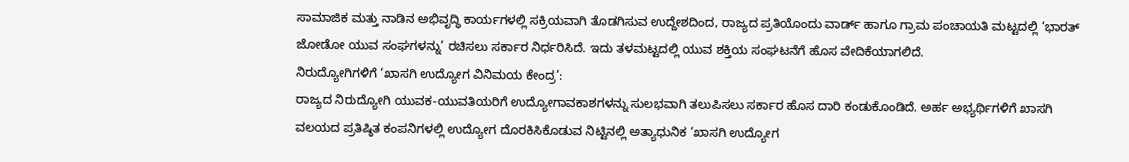ಸಾಮಾಜಿಕ ಮತ್ತು ನಾಡಿನ ಅಭಿವೃದ್ಧಿ ಕಾರ್ಯಗಳಲ್ಲಿ ಸಕ್ರಿಯವಾಗಿ ತೊಡಗಿಸುವ ಉದ್ದೇಶದಿಂದ, ರಾಜ್ಯದ ಪ್ರತಿಯೊಂದು ವಾರ್ಡ್ ಹಾಗೂ ಗ್ರಾಮ ಪಂಚಾಯತಿ ಮಟ್ಟದಲ್ಲಿ ‘ಭಾರತ್ ಜೋಡೋ ಯುವ ಸಂಘಗಳನ್ನು’ ರಚಿಸಲು ಸರ್ಕಾರ ನಿರ್ಧರಿಸಿದೆ. ಇದು ತಳಮಟ್ಟದಲ್ಲಿ ಯುವ ಶಕ್ತಿಯ ಸಂಘಟನೆಗೆ ಹೊಸ ವೇದಿಕೆಯಾಗಲಿದೆ.
ನಿರುದ್ಯೋಗಿಗಳಿಗೆ ‘ಖಾಸಗಿ ಉದ್ಯೋಗ ವಿನಿಮಯ ಕೇಂದ್ರ’:
ರಾಜ್ಯದ ನಿರುದ್ಯೋಗಿ ಯುವಕ-ಯುವತಿಯರಿಗೆ ಉದ್ಯೋಗಾವಕಾಶಗಳನ್ನು ಸುಲಭವಾಗಿ ತಲುಪಿಸಲು ಸರ್ಕಾರ ಹೊಸ ದಾರಿ ಕಂಡುಕೊಂಡಿದೆ. ಅರ್ಹ ಅಭ್ಯರ್ಥಿಗಳಿಗೆ ಖಾಸಗಿ ವಲಯದ ಪ್ರತಿಷ್ಠಿತ ಕಂಪನಿಗಳಲ್ಲಿ ಉದ್ಯೋಗ ದೊರಕಿಸಿಕೊಡುವ ನಿಟ್ಟಿನಲ್ಲಿ ಅತ್ಯಾಧುನಿಕ ‘ಖಾಸಗಿ ಉದ್ಯೋಗ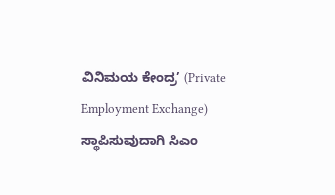ವಿನಿಮಯ ಕೇಂದ್ರ’ (Private Employment Exchange) ಸ್ಥಾಪಿಸುವುದಾಗಿ ಸಿಎಂ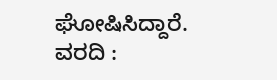ಘೋಷಿಸಿದ್ದಾರೆ.
ವರದಿ :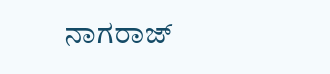ನಾಗರಾಜ್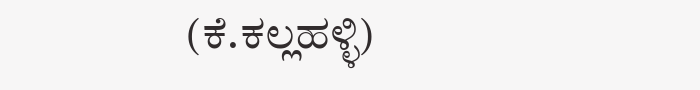(ಕೆ.ಕಲ್ಲಹಳ್ಳಿ)